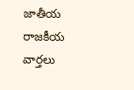జాతీయ రాజకీయ వార్తలు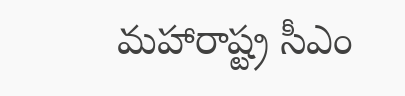మహారాష్ట్ర సీఎం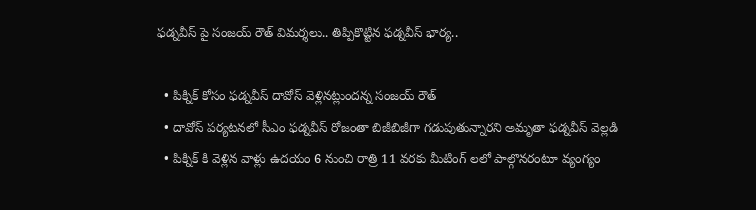ఫడ్నవీస్ పై సంజయ్ రౌత్ విమర్శలు.. తిప్పికొట్టిన ఫడ్నవీస్ భార్య..

  • పిక్నిక్ కోసం ఫడ్నవీస్ దావోస్ వెళ్లినట్లుందన్న సంజయ్ రౌత్
  • దావోస్ పర్యటనలో సీఎం ఫడ్నవీస్ రోజంతా బిజీబిజీగా గడుపుతున్నారని అమృతా ఫడ్నవీస్ వెల్లడి
  • పిక్నిక్ కి వెళ్లిన వాళ్లు ఉదయం 6 నుంచి రాత్రి 11 వరకు మీటింగ్ లలో పాల్గొనరంటూ వ్యంగ్యం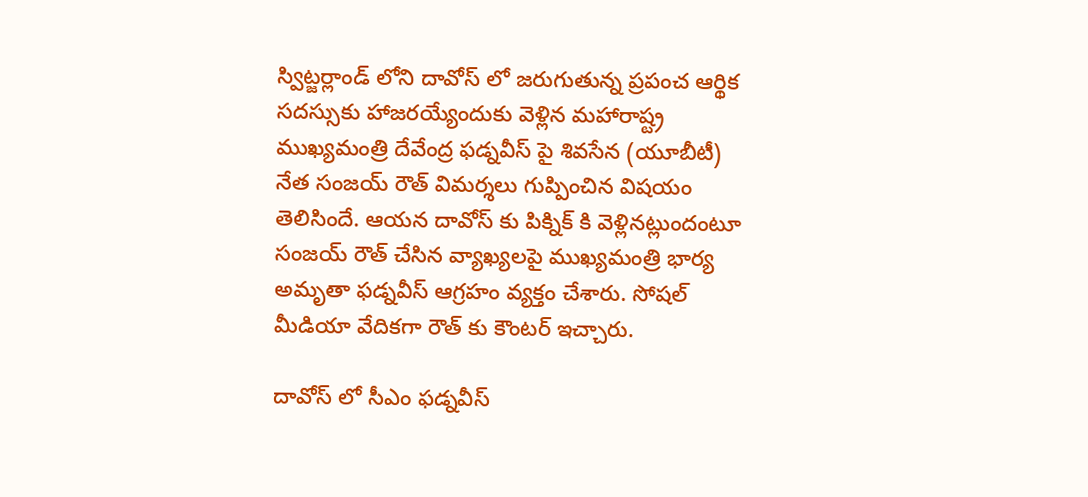స్విట్జర్లాండ్ లోని దావోస్ లో జరుగుతున్న ప్రపంచ ఆర్థిక సదస్సుకు హాజరయ్యేందుకు వెళ్లిన మహారాష్ట్ర ముఖ్యమంత్రి దేవేంద్ర ఫడ్నవీస్ పై శివసేన (యూబీటీ) నేత సంజయ్ రౌత్ విమర్శలు గుప్పించిన విషయం తెలిసిందే. ఆయన దావోస్ కు పిక్నిక్ కి వెళ్లినట్లుందంటూ సంజయ్ రౌత్ చేసిన వ్యాఖ్యలపై ముఖ్యమంత్రి భార్య అమృతా ఫడ్నవీస్ ఆగ్రహం వ్యక్తం చేశారు. సోషల్ మీడియా వేదికగా రౌత్ కు కౌంటర్ ఇచ్చారు.

దావోస్ లో సీఎం ఫడ్నవీస్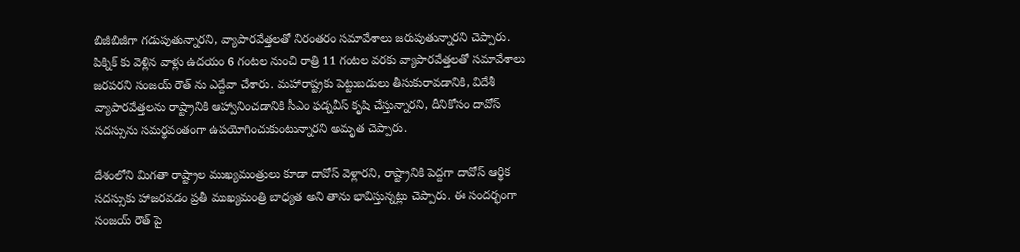బిజీబిజీగా గడుపుతున్నారని, వ్యాపారవేత్తలతో నిరంతరం సమావేశాలు జరుపుతున్నారని చెప్పారు. పిక్నిక్ కు వెళ్లిన వాళ్లు ఉదయం 6 గంటల నుంచి రాత్రి 11 గంటల వరకు వ్యాపారవేత్తలతో సమావేశాలు జరపరని సంజయ్ రౌత్ ను ఎద్దేవా చేశారు. మహారాష్ట్రకు పెట్టుబడులు తీసుకురావడానికి, విదేశీ వ్యాపారవేత్తలను రాష్ట్రానికి ఆహ్వానించడానికి సీఎం ఫడ్నవీస్ కృషి చేస్తున్నారని, దీనికోసం దావోస్ సదస్సును సమర్థవంతంగా ఉపయోగించుకుంటున్నారని అమృత చెప్పారు.

దేశంలోని మిగతా రాష్ట్రాల ముఖ్యమంత్రులు కూడా దావోస్ వెళ్లారని, రాష్ట్రానికి పెద్దగా దావోస్ ఆర్థిక సదస్సుకు హాజరవడం ప్రతీ ముఖ్యమంత్రి బాధ్యత అని తాను భావిస్తున్నట్లు చెప్పారు. ఈ సందర్భంగా సంజయ్ రౌత్ పై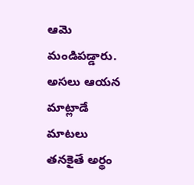ఆమె మండిపడ్డారు. అసలు ఆయన మాట్లాడే మాటలు తనకైతే అర్థం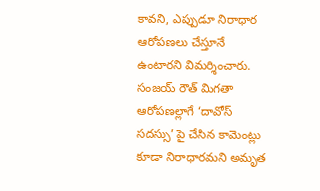కావని, ఎప్పుడూ నిరాధార ఆరోపణలు చేస్తూనే ఉంటారని విమర్శించారు. సంజయ్ రౌత్ మిగతా ఆరోపణల్లాగే ‘దావోస్ సదస్సు’ పై చేసిన కామెంట్లు కూడా నిరాధారమని అమృత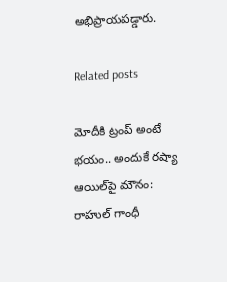అభిప్రాయపడ్డారు.

Related posts

మోదీకి ట్రంప్ అంటే భయం.. అందుకే రష్యా ఆయిల్‌పై మౌనం: రాహుల్ గాంధీ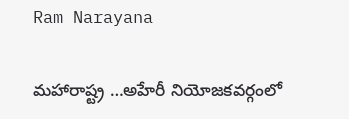Ram Narayana

మహారాష్ట్ర …అహేరీ నియోజకవర్గంలో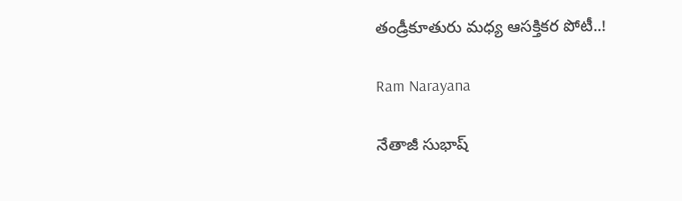తండ్రీకూతురు మధ్య ఆసక్తికర పోటీ..!

Ram Narayana

నేతాజీ సుభాష్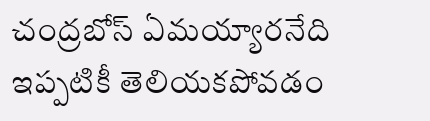చంద్రబోస్ ఏమయ్యారనేది ఇప్పటికీ తెలియకపోవడం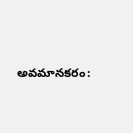అవమానకరం: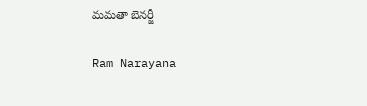మమతా బెనర్జీ

Ram Narayana